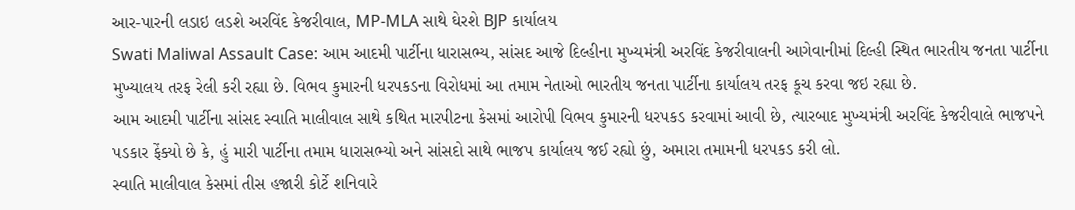આર-પારની લડાઇ લડશે અરવિંદ કેજરીવાલ, MP-MLA સાથે ઘેરશે BJP કાર્યાલય
Swati Maliwal Assault Case: આમ આદમી પાર્ટીના ધારાસભ્ય, સાંસદ આજે દિલ્હીના મુખ્યમંત્રી અરવિંદ કેજરીવાલની આગેવાનીમાં દિલ્હી સ્થિત ભારતીય જનતા પાર્ટીના મુખ્યાલય તરફ રેલી કરી રહ્યા છે. વિભવ કુમારની ધરપકડના વિરોધમાં આ તમામ નેતાઓ ભારતીય જનતા પાર્ટીના કાર્યાલય તરફ કૂચ કરવા જઇ રહ્યા છે.
આમ આદમી પાર્ટીના સાંસદ સ્વાતિ માલીવાલ સાથે કથિત મારપીટના કેસમાં આરોપી વિભવ કુમારની ધરપકડ કરવામાં આવી છે, ત્યારબાદ મુખ્યમંત્રી અરવિંદ કેજરીવાલે ભાજપને પડકાર ફેંક્યો છે કે, હું મારી પાર્ટીના તમામ ધારાસભ્યો અને સાંસદો સાથે ભાજપ કાર્યાલય જઈ રહ્યો છું, અમારા તમામની ધરપકડ કરી લો.
સ્વાતિ માલીવાલ કેસમાં તીસ હજારી કોર્ટે શનિવારે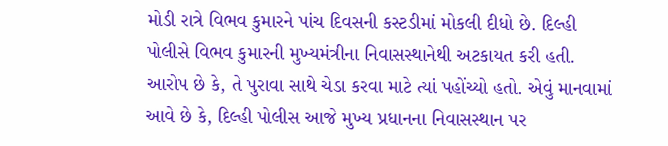મોડી રાત્રે વિભવ કુમારને પાંચ દિવસની કસ્ટડીમાં મોકલી દીધો છે. દિલ્હી પોલીસે વિભવ કુમારની મુખ્યમંત્રીના નિવાસસ્થાનેથી અટકાયત કરી હતી.
આરોપ છે કે, તે પુરાવા સાથે ચેડા કરવા માટે ત્યાં પહોંચ્યો હતો. એવું માનવામાં આવે છે કે, દિલ્હી પોલીસ આજે મુખ્ય પ્રધાનના નિવાસસ્થાન પર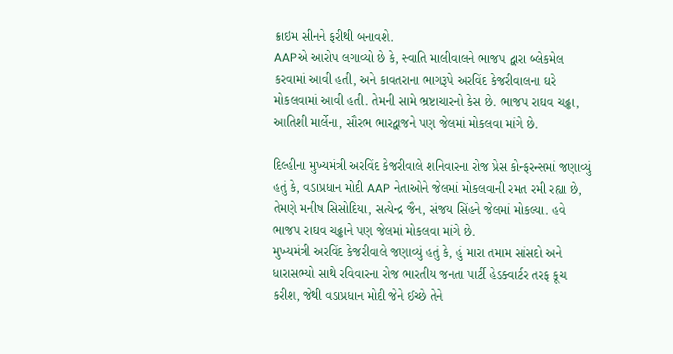ક્રાઇમ સીનને ફરીથી બનાવશે.
AAPએ આરોપ લગાવ્યો છે કે, સ્વાતિ માલીવાલને ભાજપ દ્વારા બ્લેકમેલ કરવામાં આવી હતી, અને કાવતરાના ભાગરૂપે અરવિંદ કેજરીવાલના ઘરે મોકલવામાં આવી હતી. તેમની સામે ભ્રષ્ટાચારનો કેસ છે. ભાજપ રાઘવ ચઢ્ઢા, આતિશી માર્લેના, સૌરભ ભારદ્વાજને પણ જેલમાં મોકલવા માંગે છે.

દિલ્હીના મુખ્યમંત્રી અરવિંદ કેજરીવાલે શનિવારના રોજ પ્રેસ કોન્ફરન્સમાં જણાવ્યું હતું કે, વડાપ્રધાન મોદી AAP નેતાઓને જેલમાં મોકલવાની રમત રમી રહ્યા છે, તેમણે મનીષ સિસોદિયા, સત્યેન્દ્ર જૈન, સંજય સિંહને જેલમાં મોકલ્યા. હવે ભાજપ રાઘવ ચઢ્ઢાને પણ જેલમાં મોકલવા માંગે છે.
મુખ્યમંત્રી અરવિંદ કેજરીવાલે જણાવ્યું હતું કે, હું મારા તમામ સાંસદો અને ધારાસભ્યો સાથે રવિવારના રોજ ભારતીય જનતા પાર્ટી હેડક્વાર્ટર તરફ કૂચ કરીશ, જેથી વડાપ્રધાન મોદી જેને ઈચ્છે તેને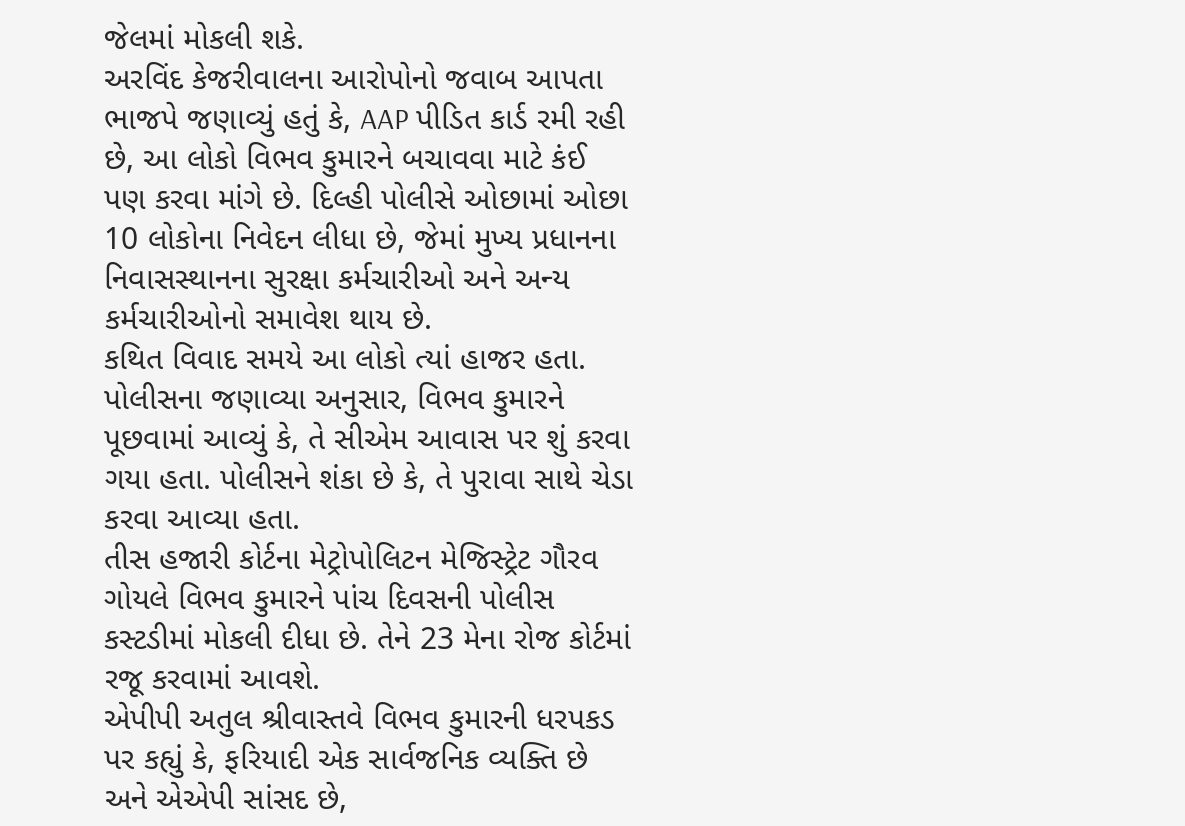જેલમાં મોકલી શકે.
અરવિંદ કેજરીવાલના આરોપોનો જવાબ આપતા ભાજપે જણાવ્યું હતું કે, AAP પીડિત કાર્ડ રમી રહી છે, આ લોકો વિભવ કુમારને બચાવવા માટે કંઈ પણ કરવા માંગે છે. દિલ્હી પોલીસે ઓછામાં ઓછા 10 લોકોના નિવેદન લીધા છે, જેમાં મુખ્ય પ્રધાનના નિવાસસ્થાનના સુરક્ષા કર્મચારીઓ અને અન્ય કર્મચારીઓનો સમાવેશ થાય છે.
કથિત વિવાદ સમયે આ લોકો ત્યાં હાજર હતા. પોલીસના જણાવ્યા અનુસાર, વિભવ કુમારને પૂછવામાં આવ્યું કે, તે સીએમ આવાસ પર શું કરવા ગયા હતા. પોલીસને શંકા છે કે, તે પુરાવા સાથે ચેડા કરવા આવ્યા હતા.
તીસ હજારી કોર્ટના મેટ્રોપોલિટન મેજિસ્ટ્રેટ ગૌરવ ગોયલે વિભવ કુમારને પાંચ દિવસની પોલીસ કસ્ટડીમાં મોકલી દીધા છે. તેને 23 મેના રોજ કોર્ટમાં રજૂ કરવામાં આવશે.
એપીપી અતુલ શ્રીવાસ્તવે વિભવ કુમારની ધરપકડ પર કહ્યું કે, ફરિયાદી એક સાર્વજનિક વ્યક્તિ છે અને એએપી સાંસદ છે,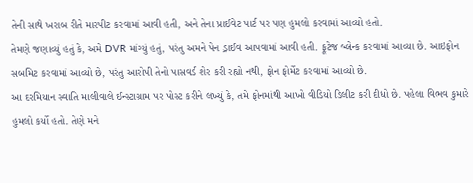તેની સાથે ખરાબ રીતે મારપીટ કરવામાં આવી હતી, અને તેના પ્રાઈવેટ પાર્ટ પર પણ હુમલો કરવામાં આવ્યો હતો.
તેમણે જણાવ્યું હતું કે, અમે DVR માંગ્યું હતું, પરંતુ અમને પેન ડ્રાઈવ આપવામાં આવી હતી. ફૂટેજ બ્લેન્ક કરવામાં આવ્યા છે. આઇફોન સબમિટ કરવામાં આવ્યો છે, પરંતુ આરોપી તેનો પાસવર્ડ શેર કરી રહ્યો નથી, ફોન ફોર્મેટ કરવામાં આવ્યો છે.
આ દરમિયાન સ્વાતિ માલીવાલે ઈન્સ્ટાગ્રામ પર પોસ્ટ કરીને લખ્યું કે, તમે ફોનમાંથી આખો વીડિયો ડિલીટ કરી દીધો છે. પહેલા વિભવ કુમારે હુમલો કર્યો હતો. તેણે મને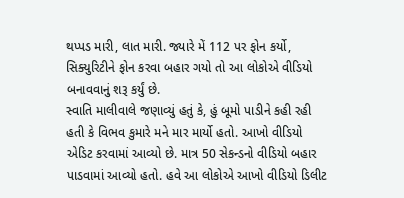થપ્પડ મારી, લાત મારી. જ્યારે મેં 112 પર ફોન કર્યો, સિક્યુરિટીને ફોન કરવા બહાર ગયો તો આ લોકોએ વીડિયો બનાવવાનું શરૂ કર્યું છે.
સ્વાતિ માલીવાલે જણાવ્યું હતું કે, હું બૂમો પાડીને કહી રહી હતી કે વિભવ કુમારે મને માર માર્યો હતો. આખો વીડિયો એડિટ કરવામાં આવ્યો છે. માત્ર 50 સેકન્ડનો વીડિયો બહાર પાડવામાં આવ્યો હતો. હવે આ લોકોએ આખો વીડિયો ડિલીટ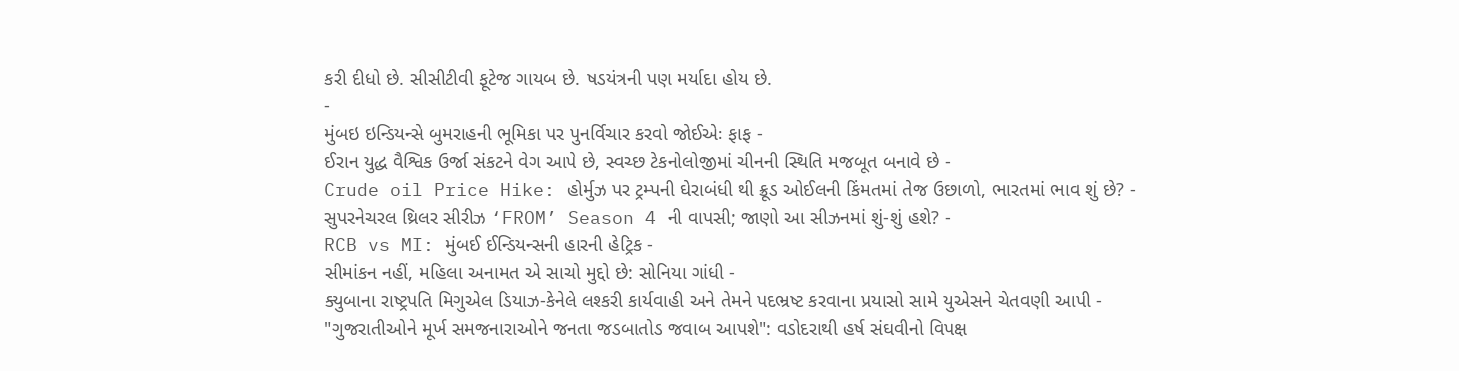કરી દીધો છે. સીસીટીવી ફૂટેજ ગાયબ છે. ષડયંત્રની પણ મર્યાદા હોય છે.
-
મુંબઇ ઇન્ડિયન્સે બુમરાહની ભૂમિકા પર પુનર્વિચાર કરવો જોઈએઃ ફાફ -
ઈરાન યુદ્ધ વૈશ્વિક ઉર્જા સંકટને વેગ આપે છે, સ્વચ્છ ટેકનોલોજીમાં ચીનની સ્થિતિ મજબૂત બનાવે છે -
Crude oil Price Hike: હોર્મુઝ પર ટ્રમ્પની ઘેરાબંધી થી ક્રૂડ ઓઈલની કિંમતમાં તેજ ઉછાળો, ભારતમાં ભાવ શું છે? -
સુપરનેચરલ થ્રિલર સીરીઝ ‘FROM’ Season 4 ની વાપસી; જાણો આ સીઝનમાં શું-શું હશે? -
RCB vs MI: મુંબઈ ઈન્ડિયન્સની હારની હેટ્રિક -
સીમાંકન નહીં, મહિલા અનામત એ સાચો મુદ્દો છે: સોનિયા ગાંધી -
ક્યુબાના રાષ્ટ્રપતિ મિગુએલ ડિયાઝ-કેનેલે લશ્કરી કાર્યવાહી અને તેમને પદભ્રષ્ટ કરવાના પ્રયાસો સામે યુએસને ચેતવણી આપી -
"ગુજરાતીઓને મૂર્ખ સમજનારાઓને જનતા જડબાતોડ જવાબ આપશે": વડોદરાથી હર્ષ સંઘવીનો વિપક્ષ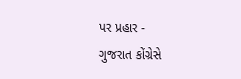પર પ્રહાર -
ગુજરાત કોંગ્રેસે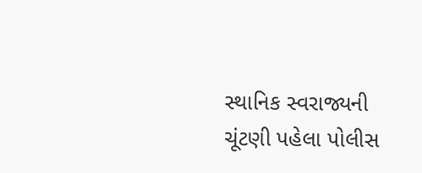સ્થાનિક સ્વરાજ્યની ચૂંટણી પહેલા પોલીસ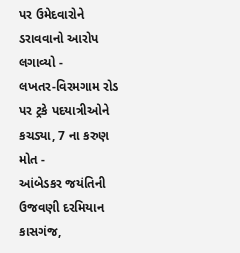પર ઉમેદવારોને ડરાવવાનો આરોપ લગાવ્યો -
લખતર-વિરમગામ રોડ પર ટ્રકે પદયાત્રીઓને કચડ્યા, 7 ના કરુણ મોત -
આંબેડકર જયંતિની ઉજવણી દરમિયાન કાસગંજ,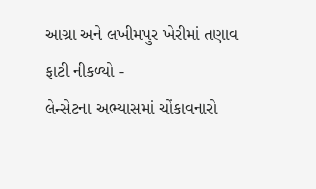આગ્રા અને લખીમપુર ખેરીમાં તણાવ ફાટી નીકળ્યો -
લેન્સેટના અભ્યાસમાં ચોંકાવનારો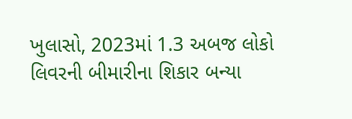ખુલાસો, 2023માં 1.3 અબજ લોકો લિવરની બીમારીના શિકાર બન્યા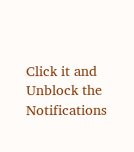Click it and Unblock the Notifications